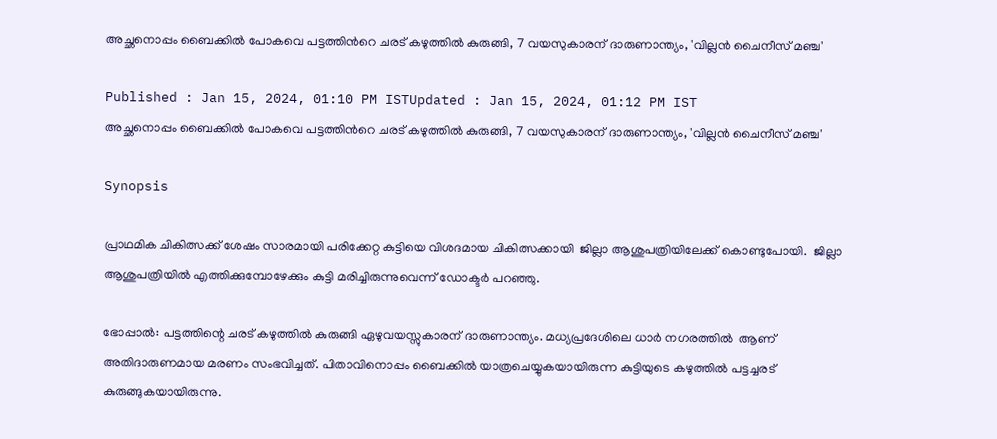അച്ഛനൊപ്പം ബൈക്കിൽ പോകവെ പട്ടത്തിന്‍റെ ചരട് കഴുത്തിൽ കുരുങ്ങി, 7 വയസുകാരന് ദാരുണാന്ത്യം, 'വില്ലൻ ചൈനീസ് മഞ്ച'

Published : Jan 15, 2024, 01:10 PM ISTUpdated : Jan 15, 2024, 01:12 PM IST
അച്ഛനൊപ്പം ബൈക്കിൽ പോകവെ പട്ടത്തിന്‍റെ ചരട് കഴുത്തിൽ കുരുങ്ങി, 7 വയസുകാരന് ദാരുണാന്ത്യം, 'വില്ലൻ ചൈനീസ് മഞ്ച'

Synopsis

പ്രാഥമിക ചികിത്സക്ക് ശേഷം സാരമായി പരിക്കേറ്റ കുട്ടിയെ വിശദമായ ചികിത്സക്കായി  ജില്ലാ ആശുപത്രിയിലേക്ക് കൊണ്ടുപോയി.  ജില്ലാ ആശുപത്രിയിൽ എത്തിക്കുമ്പോഴേക്കും കുട്ടി മരിച്ചിരുന്നുവെന്ന് ഡോക്ട‌‍ർ പറഞ്ഞു.

ഭോപ്പാൽ: പട്ടത്തിന്റെ ചരട് കഴുത്തിൽ കുരുങ്ങി ഏഴുവയസ്സുകാരന് ദാരുണാന്ത്യം. മധ്യപ്രദേശിലെ ധാർ നഗരത്തിൽ  ആണ് അതിദാരുണമായ മരണം സംഭവിച്ചത്. പിതാവിനൊപ്പം ബൈക്കിൽ യാത്രചെയ്യുകയായിരുന്ന കുട്ടിയുടെ കഴുത്തിൽ പട്ടച്ചരട് കുരുങ്ങുകയായിരുന്നു.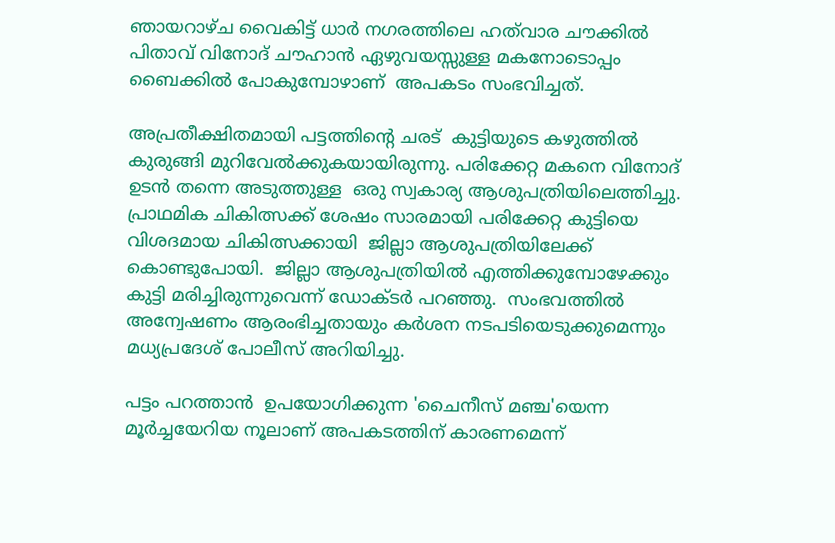ഞായറാഴ്ച വൈകിട്ട് ധാർ നഗരത്തിലെ ഹത്‌വാര ചൗക്കിൽ പിതാവ് വിനോദ് ചൗഹാൻ ഏഴുവയസ്സുള്ള മകനോടൊപ്പം ബൈക്കിൽ പോകുമ്പോഴാണ്  അപകടം സംഭവിച്ചത്.

അപ്രതീക്ഷിതമായി പട്ടത്തിന്‍റെ ചരട്  കുട്ടിയുടെ കഴുത്തിൽ കുരുങ്ങി മുറിവേൽക്കുകയായിരുന്നു. പരിക്കേറ്റ മകനെ വിനോദ് ഉടൻ തന്നെ അടുത്തുള്ള  ഒരു സ്വകാര്യ ആശുപത്രിയിലെത്തിച്ചു. പ്രാഥമിക ചികിത്സക്ക് ശേഷം സാരമായി പരിക്കേറ്റ കുട്ടിയെ വിശദമായ ചികിത്സക്കായി  ജില്ലാ ആശുപത്രിയിലേക്ക് കൊണ്ടുപോയി.  ജില്ലാ ആശുപത്രിയിൽ എത്തിക്കുമ്പോഴേക്കും കുട്ടി മരിച്ചിരുന്നുവെന്ന് ഡോക്ട‌‍ർ പറഞ്ഞു.  സംഭവത്തിൽ അന്വേഷണം ആരംഭിച്ചതായും കർശന നടപടിയെടുക്കുമെന്നും മധ്യപ്രദേശ് പോലീസ് അറിയിച്ചു.

പട്ടം പറത്താൻ  ഉപയോഗിക്കുന്ന 'ചൈനീസ് മഞ്ച'യെന്ന മൂർച്ചയേറിയ നൂലാണ് അപകടത്തിന് കാരണമെന്ന്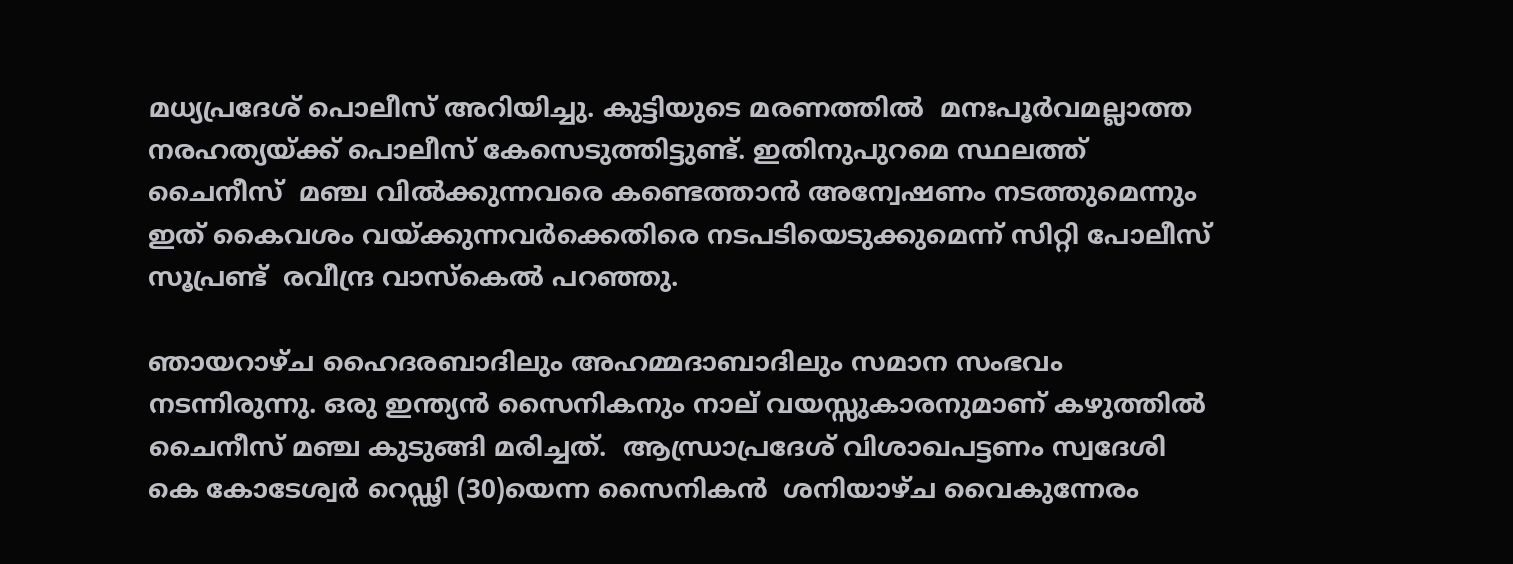മധ്യപ്രദേശ് പൊലീസ് അറിയിച്ചു. കുട്ടിയുടെ മരണത്തിൽ  മനഃപൂര്‍വമല്ലാത്ത നരഹത്യയ്ക്ക് പൊലീസ് കേസെടുത്തിട്ടുണ്ട്. ഇതിനുപുറമെ സ്ഥലത്ത് ചൈനീസ്  മഞ്ച വില്‍ക്കുന്നവരെ കണ്ടെത്താന്‍ അന്വേഷണം നടത്തുമെന്നും ഇത് കൈവശം വയ്ക്കുന്നവർക്കെതിരെ നടപടിയെടുക്കുമെന്ന് സിറ്റി പോലീസ് സൂപ്രണ്ട്  രവീന്ദ്ര വാസ്‌കെൽ പറഞ്ഞു.

ഞായറാഴ്ച ഹൈദരബാദിലും അഹമ്മദാബാദിലും സമാന സംഭവം നടന്നിരുന്നു. ഒരു ഇന്ത്യൻ സൈനികനും നാല് വയസ്സുകാരനുമാണ് കഴുത്തിൽ ചൈനീസ് മഞ്ച കുടുങ്ങി മരിച്ചത്.  ആന്ധ്രാപ്രദേശ് വിശാഖപട്ടണം സ്വദേശി കെ കോടേശ്വര്‍ റെഡ്ഢി (30)യെന്ന സൈനികൻ  ശനിയാഴ്ച വൈകുന്നേരം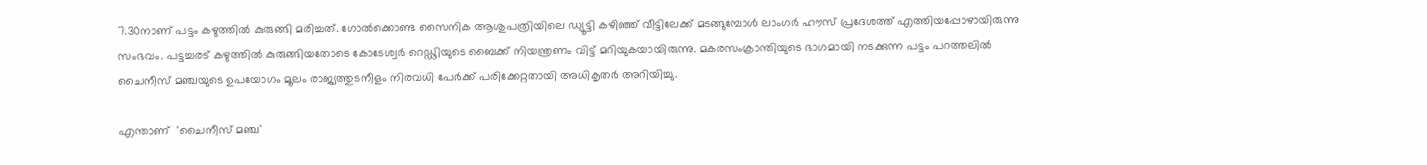7.30നാണ് പട്ടം കഴുത്തിൽ കുരുങ്ങി മരിച്ചത്. ഗോല്‍ക്കൊണ്ട സൈനിക ആശുപത്രിയിലെ ഡ്യൂട്ടി കഴിഞ്ഞ് വീട്ടിലേക്ക് മടങ്ങുമ്പോള്‍ ലാംഗര്‍ ഹൗസ് പ്രദേശത്ത് എത്തിയപ്പോഴായിരുന്നു സംഭവം. പട്ടച്ചരട് കഴുത്തില്‍ കുരുങ്ങിയതോടെ കോടേശ്വര്‍ റെഡ്ഢിയുടെ ബൈക്ക് നിയന്ത്രണം വിട്ട് മറിയുകയായിരുന്നു. മകരസംക്രാന്തിയുടെ ഭാഗമായി നടക്കുന്ന പട്ടം പറത്തലിൽ  ചൈനീസ് മഞ്ചയുടെ ഉപയോഗം മൂലം രാജ്യത്തുടനീളം നിരവധി പേർക്ക് പരിക്കേറ്റതായി അധികൃതർ അറിയിച്ചു.

എന്താണ്  'ചൈനീസ് മഞ്ച'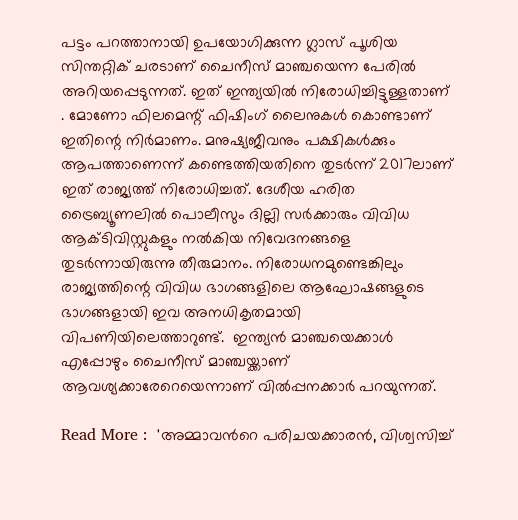പട്ടം പറത്താനായി ഉപയോഗിക്കുന്ന ഗ്ലാസ് പൂശിയ സിന്തറ്റിക് ചരടാണ് ചൈനീസ് മാഞ്ചയെന്ന പേരില്‍ അറിയപ്പെടുന്നത്. ഇത് ഇന്ത്യയില്‍ നിരോധിച്ചിട്ടുള്ളതാണ് . മോണോ ഫിലമെന്റ് ഫിഷിംഗ് ലൈനുകള്‍ കൊണ്ടാണ് ഇതിന്റെ നിര്‍മാണം. മനുഷ്യജീവനും പക്ഷികള്‍ക്കും ആപത്താണെന്ന് കണ്ടെത്തിയതിനെ തുടര്‍ന്ന് 2017ലാണ് ഇത് രാജ്യത്ത് നിരോധിച്ചത്. ദേശീയ ഹരിത ട്രൈബ്യൂണലില്‍ പൊലീസും ദില്ലി സര്‍ക്കാരും വിവിധ ആക്ടിവിസ്റ്റുകളും നല്‍കിയ നിവേദനങ്ങളെ തുടര്‍ന്നായിരുന്നു തീരുമാനം. നിരോധനമുണ്ടെങ്കിലും രാജ്യത്തിന്റെ വിവിധ ഭാഗങ്ങളിലെ ആഘോഷങ്ങളുടെ ഭാഗങ്ങളായി ഇവ അനധികൃതമായി വിപണിയിലെത്താറുണ്ട്.  ഇന്ത്യന്‍ മാഞ്ചയെക്കാള്‍ എപ്പോഴും ചൈനീസ് മാഞ്ചയ്ക്കാണ് ആവശ്യക്കാരേറെയെന്നാണ് വില്‍പ്പനക്കാര്‍ പറയുന്നത്.

Read More :  'അമ്മാവന്‍റെ പരിചയക്കാരൻ, വിശ്വസിച്ച്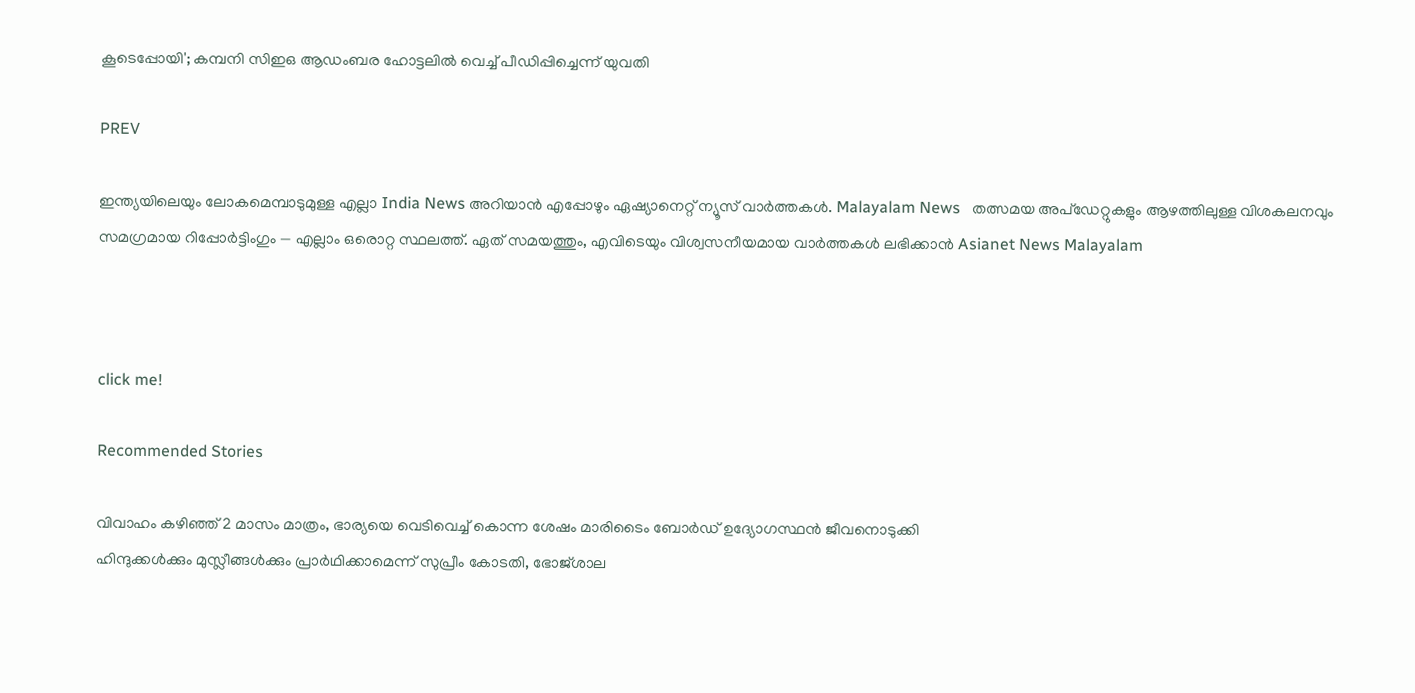കൂടെപ്പോയി'; കമ്പനി സിഇഒ ആഡംബര ഹോട്ടലിൽ വെച്ച് പീഡിപ്പിച്ചെന്ന് യുവതി

PREV

ഇന്ത്യയിലെയും ലോകമെമ്പാടുമുള്ള എല്ലാ India News അറിയാൻ എപ്പോഴും ഏഷ്യാനെറ്റ് ന്യൂസ് വാർത്തകൾ. Malayalam News   തത്സമയ അപ്‌ഡേറ്റുകളും ആഴത്തിലുള്ള വിശകലനവും സമഗ്രമായ റിപ്പോർട്ടിംഗും — എല്ലാം ഒരൊറ്റ സ്ഥലത്ത്. ഏത് സമയത്തും, എവിടെയും വിശ്വസനീയമായ വാർത്തകൾ ലഭിക്കാൻ Asianet News Malayalam



click me!

Recommended Stories

വിവാഹം കഴിഞ്ഞ് 2 മാസം മാത്രം, ഭാര്യയെ വെടിവെച്ച് കൊന്ന ശേഷം മാരിടൈം ബോർഡ് ഉദ്യോഗസ്ഥൻ ജീവനൊടുക്കി
ഹിന്ദുക്കള്‍ക്കും മുസ്ലീങ്ങള്‍ക്കും പ്രാര്‍ഥിക്കാമെന്ന് സുപ്രീം കോടതി, ഭോജ്ശാല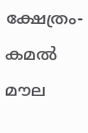ക്ഷേത്രം-കമൽ മൗല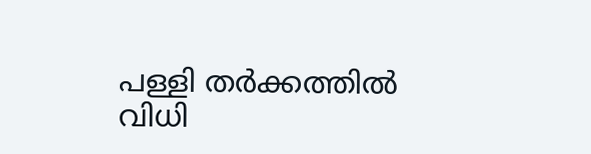പള്ളി തര്‍ക്കത്തില്‍ വിധി